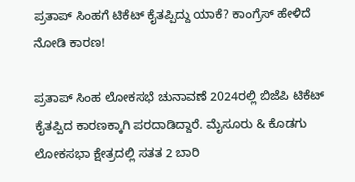ಪ್ರತಾಪ್ ಸಿಂಹಗೆ ಟಿಕೆಟ್ ಕೈತಪ್ಪಿದ್ದು ಯಾಕೆ? ಕಾಂಗ್ರೆಸ್ ಹೇಳಿದೆ ನೋಡಿ ಕಾರಣ!

ಪ್ರತಾಪ್ ಸಿಂಹ ಲೋಕಸಭೆ ಚುನಾವಣೆ 2024ರಲ್ಲಿ ಬಿಜೆಪಿ ಟಿಕೆಟ್ ಕೈತಪ್ಪಿದ ಕಾರಣಕ್ಕಾಗಿ ಪರದಾಡಿದ್ದಾರೆ. ಮೈಸೂರು & ಕೊಡಗು ಲೋಕಸಭಾ ಕ್ಷೇತ್ರದಲ್ಲಿ ಸತತ 2 ಬಾರಿ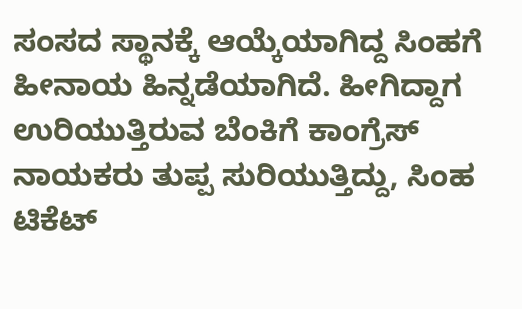ಸಂಸದ ಸ್ಥಾನಕ್ಕೆ ಆಯ್ಕೆಯಾಗಿದ್ದ ಸಿಂಹಗೆ ಹೀನಾಯ ಹಿನ್ನಡೆಯಾಗಿದೆ. ಹೀಗಿದ್ದಾಗ ಉರಿಯುತ್ತಿರುವ ಬೆಂಕಿಗೆ ಕಾಂಗ್ರೆಸ್ ನಾಯಕರು ತುಪ್ಪ ಸುರಿಯುತ್ತಿದ್ದು, ಸಿಂಹ ಟಿಕೆಟ್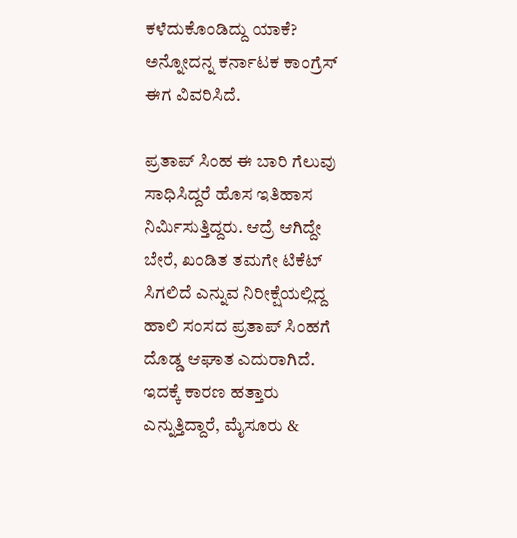ಕಳೆದುಕೊಂಡಿದ್ದು ಯಾಕೆ? ಅನ್ನೋದನ್ನ ಕರ್ನಾಟಕ ಕಾಂಗ್ರೆಸ್ ಈಗ ವಿವರಿಸಿದೆ.

ಪ್ರತಾಪ್ ಸಿಂಹ ಈ ಬಾರಿ ಗೆಲುವು ಸಾಧಿಸಿದ್ದರೆ ಹೊಸ ಇತಿಹಾಸ ನಿರ್ಮಿಸುತ್ತಿದ್ದರು. ಆದ್ರೆ ಆಗಿದ್ದೇ ಬೇರೆ, ಖಂಡಿತ ತಮಗೇ ಟಿಕೆಟ್ ಸಿಗಲಿದೆ ಎನ್ನುವ ನಿರೀಕ್ಷೆಯಲ್ಲಿದ್ದ ಹಾಲಿ ಸಂಸದ ಪ್ರತಾಪ್ ಸಿಂಹಗೆ ದೊಡ್ಡ ಆಘಾತ ಎದುರಾಗಿದೆ. ಇದಕ್ಕೆ ಕಾರಣ ಹತ್ತಾರು ಎನ್ನುತ್ತಿದ್ದಾರೆ, ಮೈಸೂರು &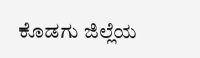ಕೊಡಗು ಜಿಲ್ಲೆಯ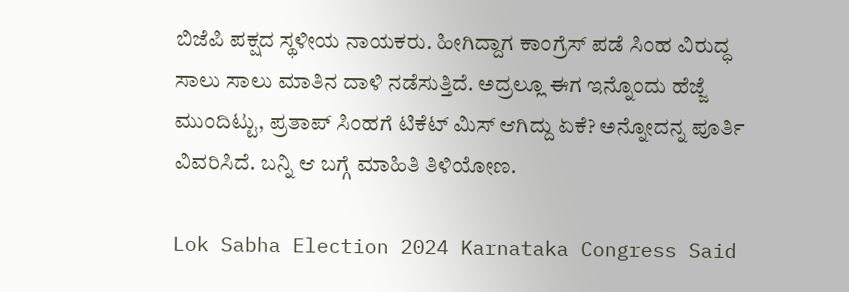ಬಿಜೆಪಿ ಪಕ್ಷದ ಸ್ಥಳೀಯ ನಾಯಕರು. ಹೀಗಿದ್ದಾಗ ಕಾಂಗ್ರೆಸ್ ಪಡೆ ಸಿಂಹ ವಿರುದ್ಧ ಸಾಲು ಸಾಲು ಮಾತಿನ ದಾಳಿ ನಡೆಸುತ್ತಿದೆ. ಅದ್ರಲ್ಲೂ ಈಗ ಇನ್ನೊಂದು ಹೆಜ್ಜೆ ಮುಂದಿಟ್ಟು, ಪ್ರತಾಪ್ ಸಿಂಹಗೆ ಟಿಕೆಟ್ ಮಿಸ್ ಆಗಿದ್ದು ಏಕೆ? ಅನ್ನೋದನ್ನ ಪೂರ್ತಿ ವಿವರಿಸಿದೆ. ಬನ್ನಿ ಆ ಬಗ್ಗೆ ಮಾಹಿತಿ ತಿಳಿಯೋಣ.

Lok Sabha Election 2024 Karnataka Congress Said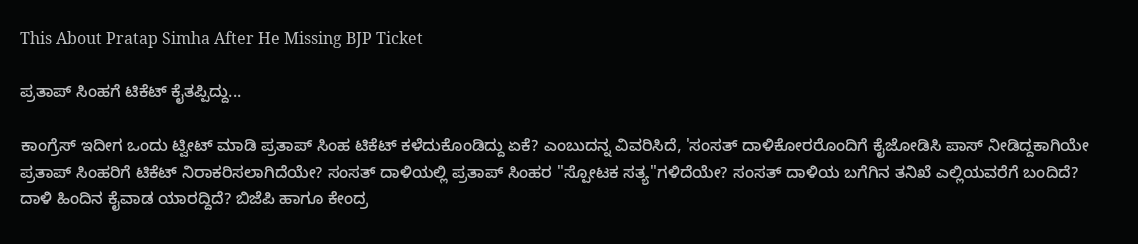This About Pratap Simha After He Missing BJP Ticket

ಪ್ರತಾಪ್ ಸಿಂಹಗೆ ಟಿಕೆಟ್ ಕೈತಪ್ಪಿದ್ದು...

ಕಾಂಗ್ರೆಸ್ ಇದೀಗ ಒಂದು ಟ್ವೀಟ್ ಮಾಡಿ ಪ್ರತಾಪ್ ಸಿಂಹ ಟಿಕೆಟ್ ಕಳೆದುಕೊಂಡಿದ್ದು ಏಕೆ? ಎಂಬುದನ್ನ ವಿವರಿಸಿದೆ, 'ಸಂಸತ್ ದಾಳಿಕೋರರೊಂದಿಗೆ ಕೈಜೋಡಿಸಿ ಪಾಸ್ ನೀಡಿದ್ದಕಾಗಿಯೇ ಪ್ರತಾಪ್ ಸಿಂಹರಿಗೆ ಟಿಕೆಟ್ ನಿರಾಕರಿಸಲಾಗಿದೆಯೇ? ಸಂಸತ್ ದಾಳಿಯಲ್ಲಿ ಪ್ರತಾಪ್ ಸಿಂಹರ "ಸ್ಪೋಟಕ ಸತ್ಯ"ಗಳಿದೆಯೇ? ಸಂಸತ್ ದಾಳಿಯ ಬಗೆಗಿನ ತನಿಖೆ ಎಲ್ಲಿಯವರೆಗೆ ಬಂದಿದೆ? ದಾಳಿ ಹಿಂದಿನ ಕೈವಾಡ ಯಾರದ್ದಿದೆ? ಬಿಜೆಪಿ ಹಾಗೂ ಕೇಂದ್ರ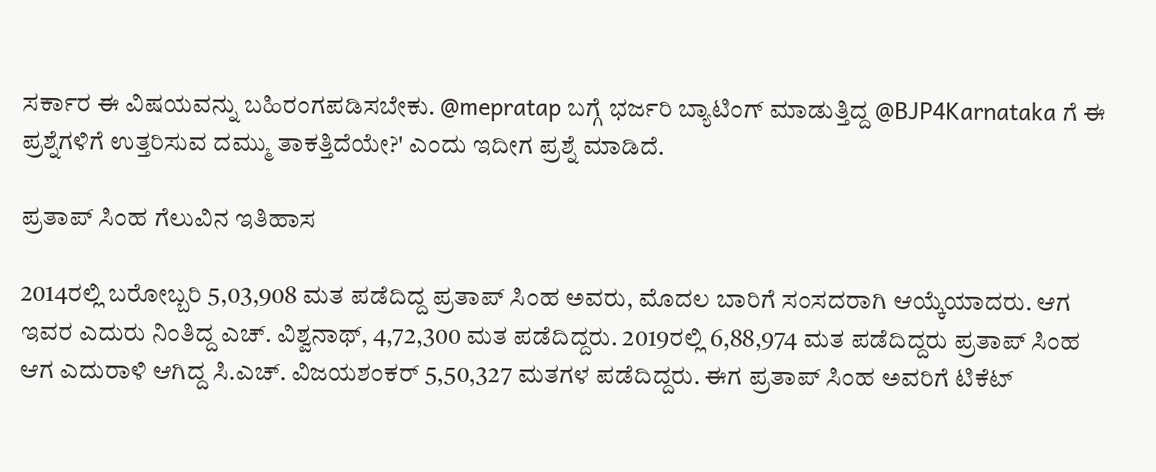ಸರ್ಕಾರ ಈ ವಿಷಯವನ್ನು ಬಹಿರಂಗಪಡಿಸಬೇಕು. @mepratap ಬಗ್ಗೆ ಭರ್ಜರಿ ಬ್ಯಾಟಿಂಗ್ ಮಾಡುತ್ತಿದ್ದ @BJP4Karnataka ಗೆ ಈ ಪ್ರಶ್ನೆಗಳಿಗೆ ಉತ್ತರಿಸುವ ದಮ್ಮು ತಾಕತ್ತಿದೆಯೇ?' ಎಂದು ಇದೀಗ ಪ್ರಶ್ನೆ ಮಾಡಿದೆ.

ಪ್ರತಾಪ್ ಸಿಂಹ ಗೆಲುವಿನ ಇತಿಹಾಸ

2014ರಲ್ಲಿ ಬರೋಬ್ಬರಿ 5,03,908 ಮತ ಪಡೆದಿದ್ದ ಪ್ರತಾಪ್ ಸಿಂಹ ಅವರು, ಮೊದಲ ಬಾರಿಗೆ ಸಂಸದರಾಗಿ ಆಯ್ಕೆಯಾದರು. ಆಗ ಇವರ ಎದುರು ನಿಂತಿದ್ದ ಎಚ್. ವಿಶ್ವನಾಥ್, 4,72,300 ಮತ ಪಡೆದಿದ್ದರು. 2019ರಲ್ಲಿ 6,88,974 ಮತ ಪಡೆದಿದ್ದರು ಪ್ರತಾಪ್ ಸಿಂಹ ಆಗ ಎದುರಾಳಿ ಆಗಿದ್ದ ಸಿ.ಎಚ್. ವಿಜಯಶಂಕರ್ 5,50,327 ಮತಗಳ ಪಡೆದಿದ್ದರು. ಈಗ ಪ್ರತಾಪ್ ಸಿಂಹ ಅವರಿಗೆ ಟಿಕೆಟ್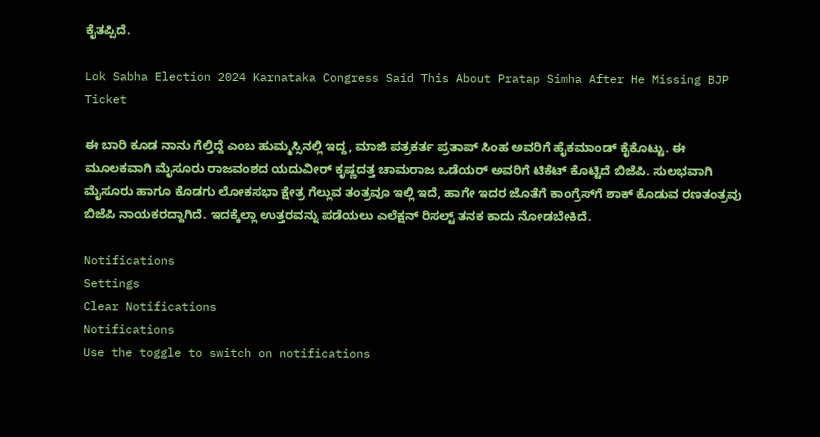ಕೈತಪ್ಪಿದೆ.

Lok Sabha Election 2024 Karnataka Congress Said This About Pratap Simha After He Missing BJP Ticket

ಈ ಬಾರಿ ಕೂಡ ನಾನು ಗೆಲ್ತಿದ್ದೆ ಎಂಬ ಹುಮ್ಮಸ್ಸಿನಲ್ಲಿ ಇದ್ದ, ಮಾಜಿ ಪತ್ರಕರ್ತ ಪ್ರತಾಪ್ ಸಿಂಹ ಅವರಿಗೆ ಹೈಕಮಾಂಡ್ ಕೈಕೊಟ್ಟು. ಈ ಮೂಲಕವಾಗಿ ಮೈಸೂರು ರಾಜವಂಶದ ಯದುವೀರ್ ಕೃಷ್ಣದತ್ತ ಚಾಮರಾಜ ಒಡೆಯರ್ ಅವರಿಗೆ ಟಿಕೆಟ್ ಕೊಟ್ಟಿದೆ ಬಿಜೆಪಿ. ಸುಲಭವಾಗಿ ಮೈಸೂರು ಹಾಗೂ ಕೊಡಗು ಲೋಕಸಭಾ ಕ್ಷೇತ್ರ ಗೆಲ್ಲುವ ತಂತ್ರವೂ ಇಲ್ಲಿ ಇದೆ, ಹಾಗೇ ಇದರ ಜೊತೆಗೆ ಕಾಂಗ್ರೆಸ್‌ಗೆ ಶಾಕ್ ಕೊಡುವ ರಣತಂತ್ರವು ಬಿಜೆಪಿ ನಾಯಕರದ್ದಾಗಿದೆ. ಇದಕ್ಕೆಲ್ಲಾ ಉತ್ತರವನ್ನು ಪಡೆಯಲು ಎಲೆಕ್ಷನ್ ರಿಸಲ್ಟ್ ತನಕ ಕಾದು ನೋಡಬೇಕಿದೆ.

Notifications
Settings
Clear Notifications
Notifications
Use the toggle to switch on notifications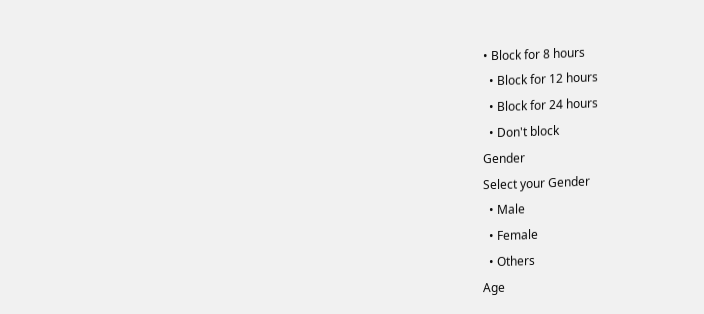• Block for 8 hours
  • Block for 12 hours
  • Block for 24 hours
  • Don't block
Gender
Select your Gender
  • Male
  • Female
  • Others
Age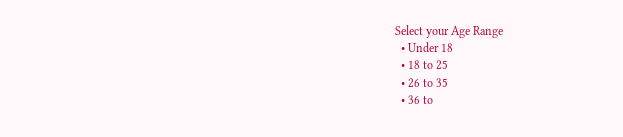Select your Age Range
  • Under 18
  • 18 to 25
  • 26 to 35
  • 36 to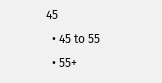45
  • 45 to 55
  • 55+